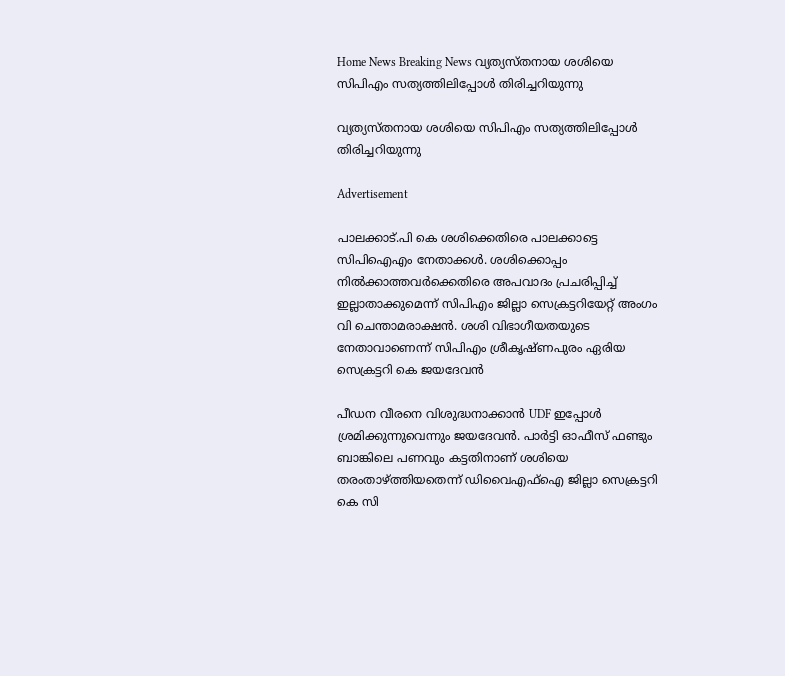Home News Breaking News വ്യത്യസ്തനായ ശശിയെ സിപിഎം സത്യത്തിലിപ്പോള്‍ തിരിച്ചറിയുന്നു

വ്യത്യസ്തനായ ശശിയെ സിപിഎം സത്യത്തിലിപ്പോള്‍ തിരിച്ചറിയുന്നു

Advertisement

പാലക്കാട്.പി കെ ശശിക്കെതിരെ പാലക്കാട്ടെ സിപിഐഎം നേതാക്കൾ. ശശിക്കൊപ്പം നിൽക്കാത്തവർക്കെതിരെ അപവാദം പ്രചരിപ്പിച്ച് ഇല്ലാതാക്കുമെന്ന് സിപിഎം ജില്ലാ സെക്രട്ടറിയേറ്റ് അംഗം വി ചെന്താമരാക്ഷൻ. ശശി വിഭാഗീയതയുടെ നേതാവാണെന്ന് സിപിഎം ശ്രീകൃഷ്ണപുരം ഏരിയ സെക്രട്ടറി കെ ജയദേവൻ

പീഡന വീരനെ വിശുദ്ധനാക്കാൻ UDF ഇപ്പോൾ ശ്രമിക്കുന്നുവെന്നും ജയദേവൻ. പാർട്ടി ഓഫീസ് ഫണ്ടും ബാങ്കിലെ പണവും കട്ടതിനാണ് ശശിയെ തരംതാഴ്ത്തിയതെന്ന് ഡിവൈഎഫ്ഐ ജില്ലാ സെക്രട്ടറി കെ സി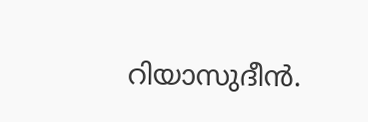റിയാസുദീൻ.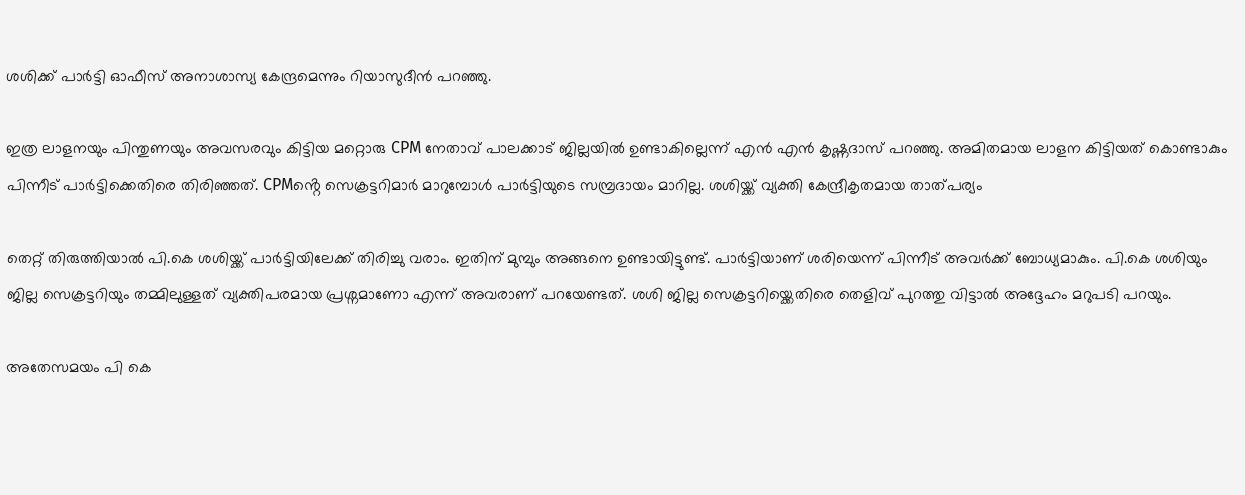ശശിക്ക് പാർട്ടി ഓഫീസ് അനാശാസ്യ കേന്ദ്രമെന്നും റിയാസുദീൻ പറഞ്ഞു.

ഇത്ര ലാളനയും പിന്തുണയും അവസരവും കിട്ടിയ മറ്റൊരു CPM നേതാവ് പാലക്കാട് ജില്ലയിൽ ഉണ്ടാകില്ലെന്ന് എൻ എൻ കൃഷ്ണദാസ് പറഞ്ഞു. അമിതമായ ലാളന കിട്ടിയത് കൊണ്ടാകും പിന്നീട് പാർട്ടിക്കെതിരെ തിരിഞ്ഞത്. CPMൻ്റെ സെക്രട്ടറിമാർ മാറുമ്പോൾ പാർട്ടിയുടെ സമ്പ്രദായം മാറില്ല. ശശിയ്ക്ക് വ്യക്തി കേന്ദ്രീകൃതമായ താത്പര്യം

തെറ്റ് തിരുത്തിയാൽ പി.കെ ശശിയ്ക്ക് പാർട്ടിയിലേക്ക് തിരിച്ചു വരാം. ഇതിന് മുമ്പും അങ്ങനെ ഉണ്ടായിട്ടുണ്ട്. പാർട്ടിയാണ് ശരിയെന്ന് പിന്നീട് അവർക്ക് ബോധ്യമാകും. പി.കെ ശശിയും ജില്ല സെക്രട്ടറിയും തമ്മിലുള്ളത് വ്യക്തിപരമായ പ്രശ്നമാണോ എന്ന് അവരാണ് പറയേണ്ടത്. ശശി ജില്ല സെക്രട്ടറിയ്ക്കെതിരെ തെളിവ് പുറത്തു വിട്ടാൽ അദ്ദേഹം മറുപടി പറയും.

അതേസമയം പി കെ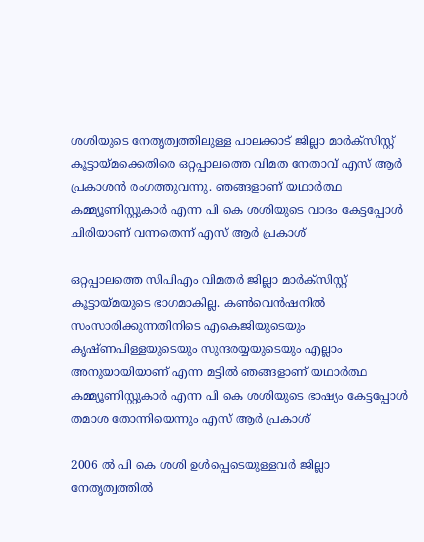ശശിയുടെ നേതൃത്വത്തിലുള്ള പാലക്കാട് ജില്ലാ മാർക്സിസ്റ്റ് കൂട്ടായ്മക്കെതിരെ ഒറ്റപ്പാലത്തെ വിമത നേതാവ് എസ് ആർ പ്രകാശൻ രംഗത്തുവന്നു. ഞങ്ങളാണ് യഥാർത്ഥ കമ്മ്യൂണിസ്റ്റുകാർ എന്ന പി കെ ശശിയുടെ വാദം കേട്ടപ്പോൾ ചിരിയാണ് വന്നതെന്ന് എസ് ആർ പ്രകാശ്

ഒറ്റപ്പാലത്തെ സിപിഎം വിമതർ ജില്ലാ മാർക്സിസ്റ്റ് കൂട്ടായ്മയുടെ ഭാഗമാകില്ല. കൺവെൻഷനിൽ സംസാരിക്കുന്നതിനിടെ എകെജിയുടെയും കൃഷ്ണപിള്ളയുടെയും സുന്ദരയ്യയുടെയും എല്ലാം അനുയായിയാണ് എന്ന മട്ടിൽ ഞങ്ങളാണ് യഥാർത്ഥ കമ്മ്യൂണിസ്റ്റുകാർ എന്ന പി കെ ശശിയുടെ ഭാഷ്യം കേട്ടപ്പോൾ തമാശ തോന്നിയെന്നും എസ് ആർ പ്രകാശ്

2006 ൽ പി കെ ശശി ഉൾപ്പെടെയുള്ളവർ ജില്ലാ നേതൃത്വത്തിൽ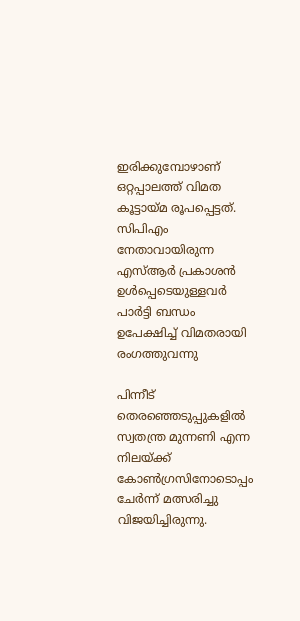ഇരിക്കുമ്പോഴാണ് ഒറ്റപ്പാലത്ത് വിമത കൂട്ടായ്മ രൂപപ്പെട്ടത്. സിപിഎം നേതാവായിരുന്ന എസ്ആർ പ്രകാശൻ ഉൾപ്പെടെയുള്ളവർ പാർട്ടി ബന്ധം ഉപേക്ഷിച്ച് വിമതരായി രംഗത്തുവന്നു

പിന്നീട് തെരഞ്ഞെടുപ്പുകളിൽ സ്വതന്ത്ര മുന്നണി എന്ന നിലയ്ക്ക് കോൺഗ്രസിനോടൊപ്പം ചേർന്ന് മത്സരിച്ചു വിജയിച്ചിരുന്നു.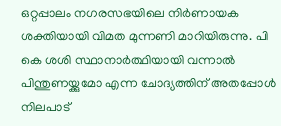ഒറ്റപ്പാലം നഗരസഭയിലെ നിർണായക ശക്തിയായി വിമത മുന്നണി മാറിയിരുന്നു. പി കെ ശശി സ്ഥാനാർത്ഥിയായി വന്നാൽ പിന്തുണയ്ക്കുമോ എന്ന ചോദ്യത്തിന് അതപ്പോൾ നിലപാട്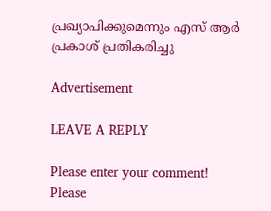പ്രഖ്യാപിക്കുമെന്നും എസ് ആർ പ്രകാശ് പ്രതികരിച്ചു

Advertisement

LEAVE A REPLY

Please enter your comment!
Please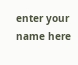enter your name here